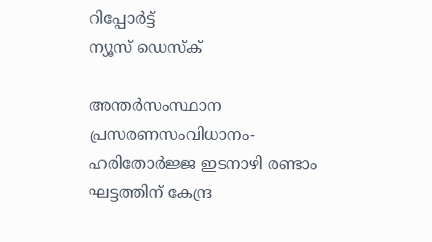റിപ്പോര്‍ട്ട്
ന്യൂസ് ഡെസ്ക്

അന്തര്‍സംസ്ഥാന പ്രസരണസംവിധാനം-ഹരിതോര്‍ജ്ജ ഇടനാഴി രണ്ടാം ഘട്ടത്തിന് കേന്ദ്ര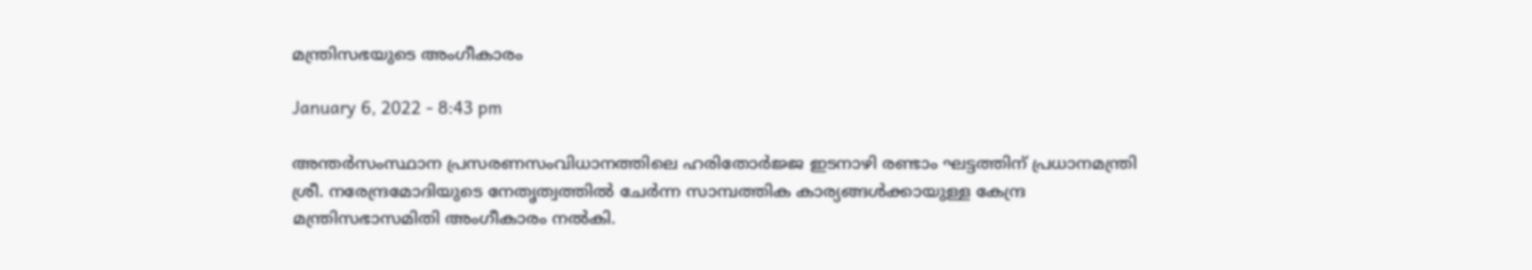മന്ത്രിസഭയുടെ അംഗീകാരം

January 6, 2022 - 8:43 pm

അന്തര്‍സംസ്ഥാന പ്രസരണസംവിധാനത്തിലെ ഹരിതോര്‍ജ്ജ ഇടനാഴി രണ്ടാം ഘട്ടത്തിന് പ്രധാനമന്ത്രി ശ്രീ. നരേന്ദ്രമോദിയുടെ നേതൃത്വത്തില്‍ ചേര്‍ന്ന സാമ്പത്തിക കാര്യങ്ങള്‍ക്കായുള്ള കേന്ദ്ര മന്ത്രിസഭാസമിതി അംഗീകാരം നല്‍കി.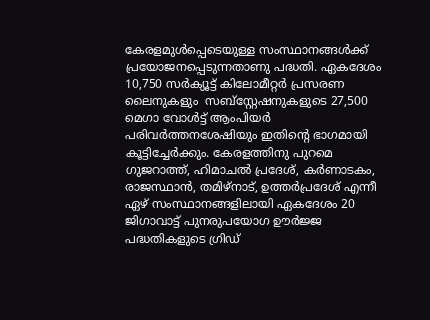കേരളമുള്‍പ്പെടെയുള്ള സംസ്ഥാനങ്ങള്‍ക്ക്  പ്രയോജനപ്പെടുന്നതാണു പദ്ധതി. ഏകദേശം 10,750 സര്‍ക്യൂട്ട് കിലോമീറ്റര്‍ പ്രസരണ ലൈനുകളും  സബ്സ്റ്റേഷനുകളുടെ 27,500 മെഗാ വോള്‍ട്ട് ആംപിയര്‍ പരിവര്‍ത്തനശേഷിയും ഇതിന്റെ ഭാഗമായി കൂട്ടിച്ചേര്‍ക്കും. കേരളത്തിനു പുറമെ ഗുജറാത്ത്, ഹിമാചല്‍ പ്രദേശ്, കര്‍ണാടകം, രാജസ്ഥാന്‍, തമിഴ്നാട്, ഉത്തര്‍പ്രദേശ് എന്നീ ഏഴ് സംസ്ഥാനങ്ങളിലായി ഏകദേശം 20 ജിഗാവാട്ട് പുനരുപയോഗ ഊര്‍ജ്ജ പദ്ധതികളുടെ ഗ്രിഡ്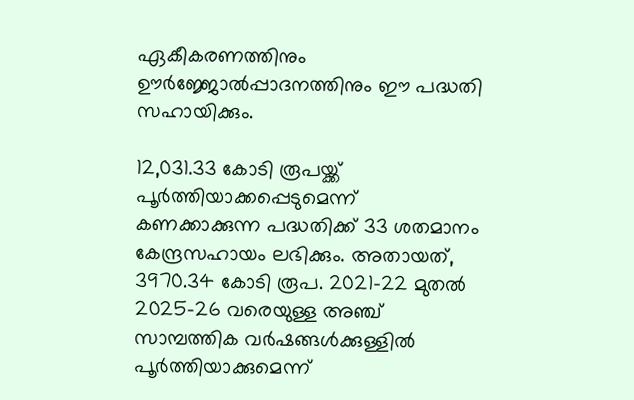ഏകീകരണത്തിനും ഊര്‍ജ്ജോല്‍പ്പാദനത്തിനും ഈ പദ്ധതി സഹായിക്കും.

12,031.33 കോടി രൂപയ്ക്ക് പൂര്‍ത്തിയാക്കപ്പെടുമെന്ന് കണക്കാക്കുന്ന പദ്ധതിക്ക് 33 ശതമാനം കേന്ദ്രസഹായം ലഭിക്കും. അതായത്, 3970.34 കോടി രൂപ. 2021-22 മുതല്‍ 2025-26 വരെയുള്ള അഞ്ച് സാമ്പത്തിക വര്‍ഷങ്ങള്‍ക്കുള്ളില്‍ പൂര്‍ത്തിയാക്കുമെന്ന്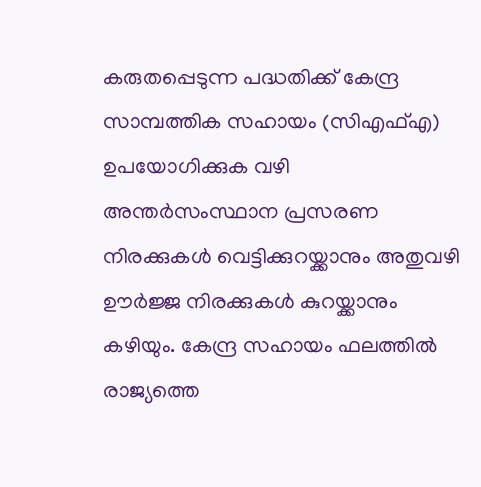കരുതപ്പെടുന്ന പദ്ധതിക്ക് കേന്ദ്ര സാമ്പത്തിക സഹായം (സിഎഫ്എ) ഉപയോഗിക്കുക വഴി അന്തര്‍സംസ്ഥാന പ്രസരണ നിരക്കുകള്‍ വെട്ടിക്കുറയ്ക്കാനും അതുവഴി ഊര്‍ജ്ജ നിരക്കുകള്‍ കുറയ്ക്കാനും കഴിയും. കേന്ദ്ര സഹായം ഫലത്തില്‍ രാജ്യത്തെ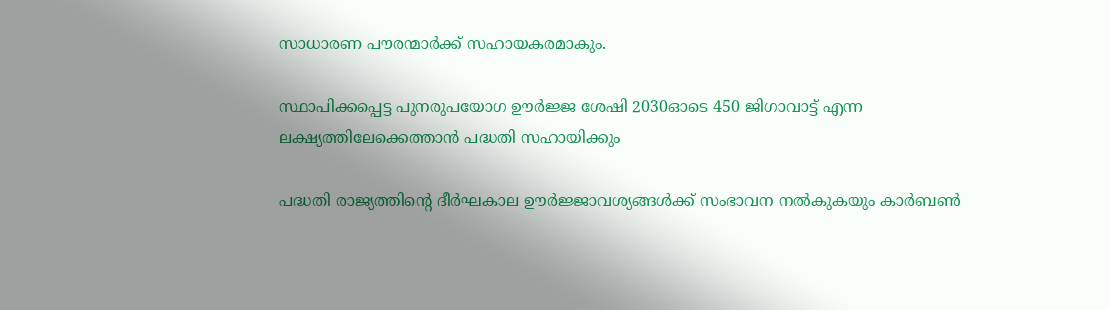സാധാരണ പൗരന്മാര്‍ക്ക് സഹായകരമാകും.

സ്ഥാപിക്കപ്പെട്ട പുനരുപയോഗ ഊര്‍ജ്ജ ശേഷി 2030ഓടെ 450 ജിഗാവാട്ട് എന്ന ലക്ഷ്യത്തിലേക്കെത്താന്‍ പദ്ധതി സഹായിക്കും

പദ്ധതി രാജ്യത്തിന്റെ ദീര്‍ഘകാല ഊര്‍ജ്ജാവശ്യങ്ങള്‍ക്ക് സംഭാവന നല്‍കുകയും കാര്‍ബണ്‍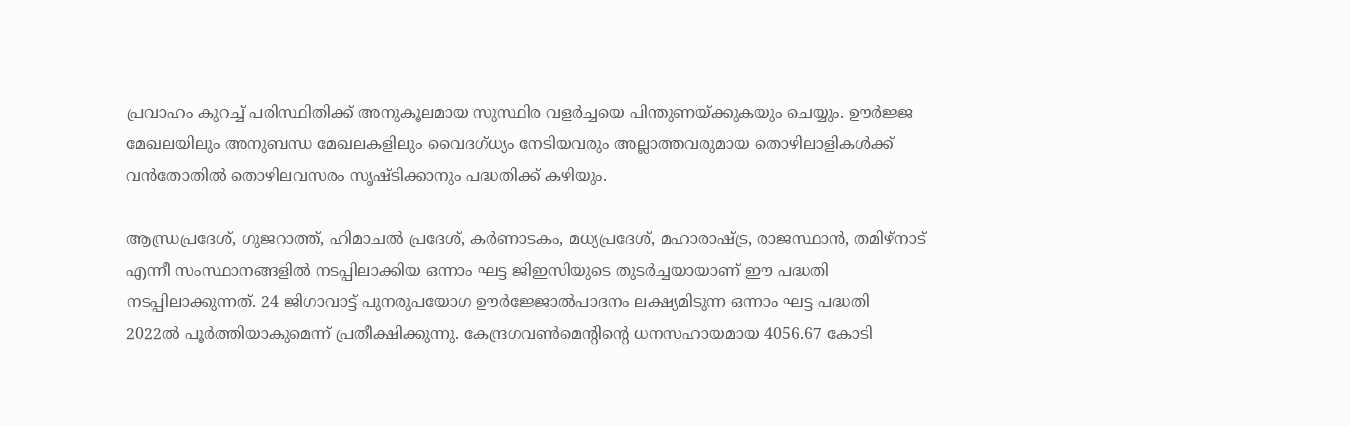പ്രവാഹം കുറച്ച് പരിസ്ഥിതിക്ക് അനുകൂലമായ സുസ്ഥിര വളര്‍ച്ചയെ പിന്തുണയ്ക്കുകയും ചെയ്യും. ഊര്‍ജ്ജ മേഖലയിലും അനുബന്ധ മേഖലകളിലും വൈദഗ്ധ്യം നേടിയവരും അല്ലാത്തവരുമായ തൊഴിലാളികള്‍ക്ക് വന്‍തോതില്‍ തൊഴിലവസരം സൃഷ്ടിക്കാനും പദ്ധതിക്ക് കഴിയും.

ആന്ധ്രപ്രദേശ്, ഗുജറാത്ത്, ഹിമാചല്‍ പ്രദേശ്, കര്‍ണാടകം, മധ്യപ്രദേശ്, മഹാരാഷ്ട്ര, രാജസ്ഥാന്‍, തമിഴ്നാട് എന്നീ സംസ്ഥാനങ്ങളില്‍ നടപ്പിലാക്കിയ ഒന്നാം ഘട്ട ജിഇസിയുടെ തുടര്‍ച്ചയായാണ് ഈ പദ്ധതി നടപ്പിലാക്കുന്നത്. 24 ജിഗാവാട്ട് പുനരുപയോഗ ഊര്‍ജ്ജോല്‍പാദനം ലക്ഷ്യമിടുന്ന ഒന്നാം ഘട്ട പദ്ധതി 2022ല്‍ പൂര്‍ത്തിയാകുമെന്ന് പ്രതീക്ഷിക്കുന്നു. കേന്ദ്രഗവണ്‍മെന്റിന്റെ ധനസഹായമായ 4056.67 കോടി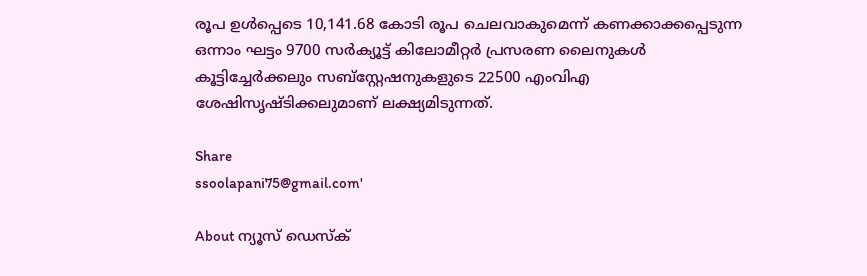രൂപ ഉള്‍പ്പെടെ 10,141.68 കോടി രൂപ ചെലവാകുമെന്ന് കണക്കാക്കപ്പെടുന്ന ഒന്നാം ഘട്ടം 9700 സര്‍ക്യൂട്ട് കിലോമീറ്റര്‍ പ്രസരണ ലൈനുകള്‍ കൂട്ടിച്ചേര്‍ക്കലും സബ്സ്റ്റേഷനുകളുടെ 22500 എംവിഎ ശേഷിസൃഷ്ടിക്കലുമാണ് ലക്ഷ്യമിടുന്നത്.

Share
ssoolapani75@gmail.com'

About ന്യൂസ് ഡെസ്ക്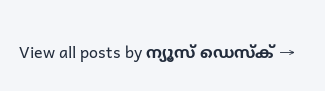View all posts by ന്യൂസ് ഡെസ്ക് →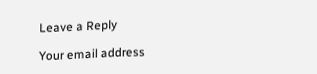Leave a Reply

Your email address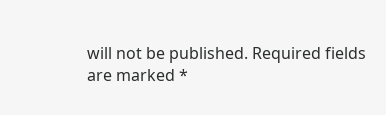will not be published. Required fields are marked *